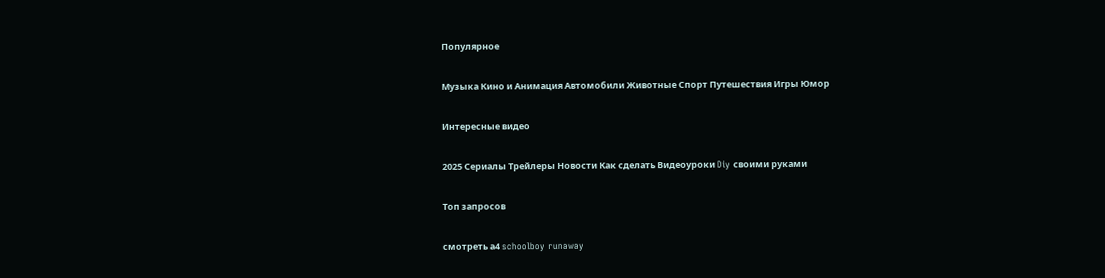Популярное

Музыка Кино и Анимация Автомобили Животные Спорт Путешествия Игры Юмор

Интересные видео

2025 Сериалы Трейлеры Новости Как сделать Видеоуроки Diy своими руками

Топ запросов

смотреть а4 schoolboy runaway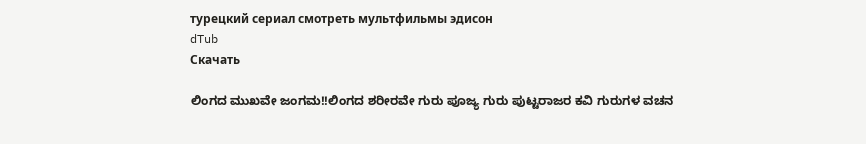турецкий сериал смотреть мультфильмы эдисон
dTub
Скачать

ಲಿಂಗದ ಮುಖವೇ ಜಂಗಮ!!ಲಿಂಗದ ಶರೀರವೇ ಗುರು ಪೂಜ್ಯ ಗುರು ಪುಟ್ಟರಾಜರ ಕವಿ ಗುರುಗಳ ವಚನ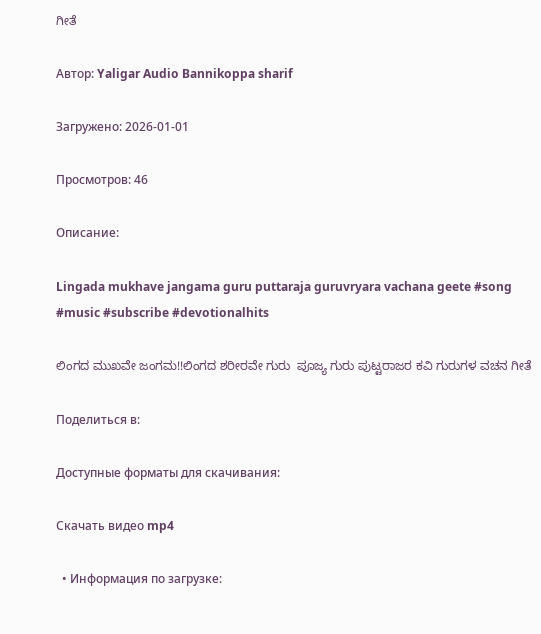ಗೀತೆ

Автор: Yaligar Audio Bannikoppa sharif

Загружено: 2026-01-01

Просмотров: 46

Описание:

Lingada mukhave jangama guru puttaraja guruvryara vachana geete #song #music #subscribe #devotionalhits

ಲಿಂಗದ ಮುಖವೇ ಜಂಗಮ!!ಲಿಂಗದ ಶರೀರವೇ ಗುರು  ಪೂಜ್ಯ ಗುರು ಪುಟ್ಟರಾಜರ ಕವಿ ಗುರುಗಳ ವಚನ ಗೀತೆ

Поделиться в:

Доступные форматы для скачивания:

Скачать видео mp4

  • Информация по загрузке: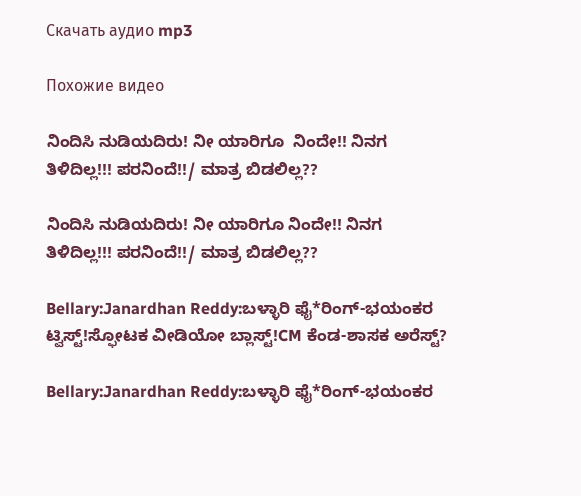Скачать аудио mp3

Похожие видео

ನಿಂದಿಸಿ ನುಡಿಯದಿರು! ನೀ ಯಾರಿಗೂ  ನಿಂದೇ!! ನಿನಗ ತಿಳಿದಿಲ್ಲ!!! ಪರನಿಂದೆ!!/ ಮಾತ್ರ ಬಿಡಲಿಲ್ಲ??

ನಿಂದಿಸಿ ನುಡಿಯದಿರು! ನೀ ಯಾರಿಗೂ ನಿಂದೇ!! ನಿನಗ ತಿಳಿದಿಲ್ಲ!!! ಪರನಿಂದೆ!!/ ಮಾತ್ರ ಬಿಡಲಿಲ್ಲ??

Bellary:Janardhan Reddy:ಬಳ್ಳಾರಿ ಫೈ*ರಿಂಗ್-ಭಯಂಕರ ಟ್ವಿಸ್ಟ್!ಸ್ಫೋಟಕ ವೀಡಿಯೋ ಬ್ಲಾಸ್ಟ್!CM ಕೆಂಡ-ಶಾಸಕ ಅರೆಸ್ಟ್?

Bellary:Janardhan Reddy:ಬಳ್ಳಾರಿ ಫೈ*ರಿಂಗ್-ಭಯಂಕರ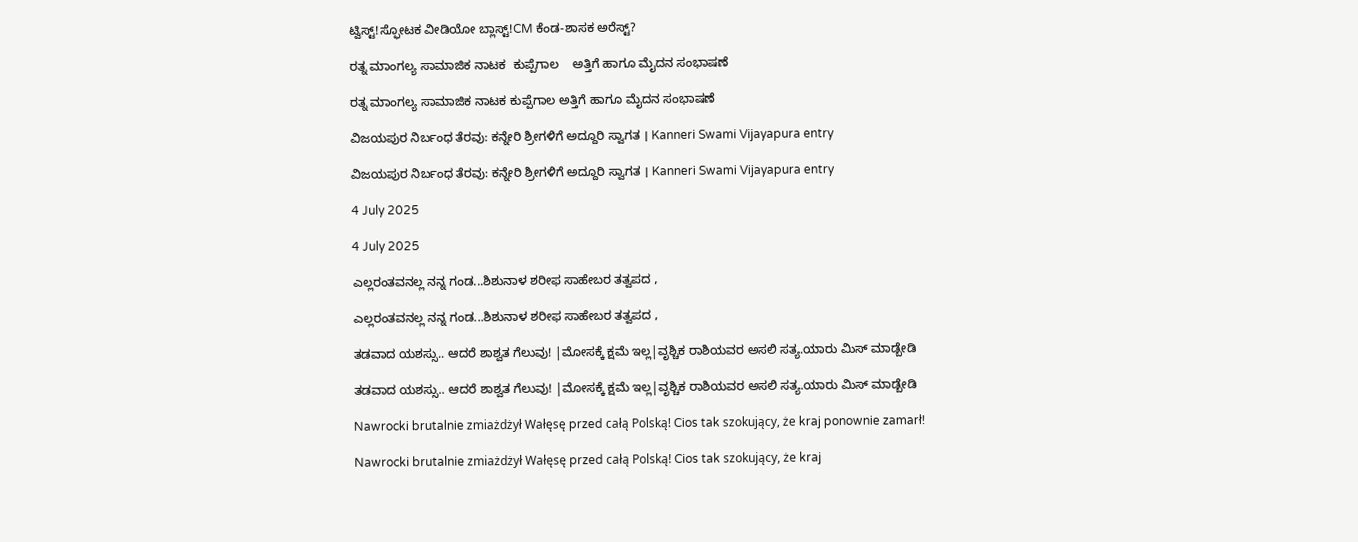ಟ್ವಿಸ್ಟ್!ಸ್ಫೋಟಕ ವೀಡಿಯೋ ಬ್ಲಾಸ್ಟ್!CM ಕೆಂಡ-ಶಾಸಕ ಅರೆಸ್ಟ್?

ರತ್ನ ಮಾಂಗಲ್ಯ ಸಾಮಾಜಿಕ ನಾಟಕ  ಕುಪ್ಪೆಗಾಲ    ಅತ್ತಿಗೆ ಹಾಗೂ ಮೈದನ ಸಂಭಾಷಣೆ

ರತ್ನ ಮಾಂಗಲ್ಯ ಸಾಮಾಜಿಕ ನಾಟಕ ಕುಪ್ಪೆಗಾಲ ಅತ್ತಿಗೆ ಹಾಗೂ ಮೈದನ ಸಂಭಾಷಣೆ

ವಿಜಯಪುರ ನಿರ್ಬಂಧ ತೆರವು: ಕನ್ನೇರಿ ಶ್ರೀಗಳಿಗೆ ಅದ್ದೂರಿ ಸ್ವಾಗತ । Kanneri Swami Vijayapura entry

ವಿಜಯಪುರ ನಿರ್ಬಂಧ ತೆರವು: ಕನ್ನೇರಿ ಶ್ರೀಗಳಿಗೆ ಅದ್ದೂರಿ ಸ್ವಾಗತ । Kanneri Swami Vijayapura entry

4 July 2025

4 July 2025

ಎಲ್ಲರಂತವನಲ್ಲ ನನ್ನ ಗಂಡ...ಶಿಶುನಾಳ ಶರೀಫ ಸಾಹೇಬರ ತತ್ವಪದ ,

ಎಲ್ಲರಂತವನಲ್ಲ ನನ್ನ ಗಂಡ...ಶಿಶುನಾಳ ಶರೀಫ ಸಾಹೇಬರ ತತ್ವಪದ ,

ತಡವಾದ ಯಶಸ್ಸು.. ಆದರೆ ಶಾಶ್ವತ ಗೆಲುವು! |ಮೋಸಕ್ಕೆ ಕ್ಷಮೆ ಇಲ್ಲ|ವೃಶ್ಚಿಕ ರಾಶಿಯವರ ಅಸಲಿ ಸತ್ಯ.ಯಾರು ಮಿಸ್ ಮಾಡ್ಬೇಡಿ

ತಡವಾದ ಯಶಸ್ಸು.. ಆದರೆ ಶಾಶ್ವತ ಗೆಲುವು! |ಮೋಸಕ್ಕೆ ಕ್ಷಮೆ ಇಲ್ಲ|ವೃಶ್ಚಿಕ ರಾಶಿಯವರ ಅಸಲಿ ಸತ್ಯ.ಯಾರು ಮಿಸ್ ಮಾಡ್ಬೇಡಿ

Nawrocki brutalnie zmiażdżył Wałęsę przed całą Polską! Cios tak szokujący, że kraj ponownie zamarł!

Nawrocki brutalnie zmiażdżył Wałęsę przed całą Polską! Cios tak szokujący, że kraj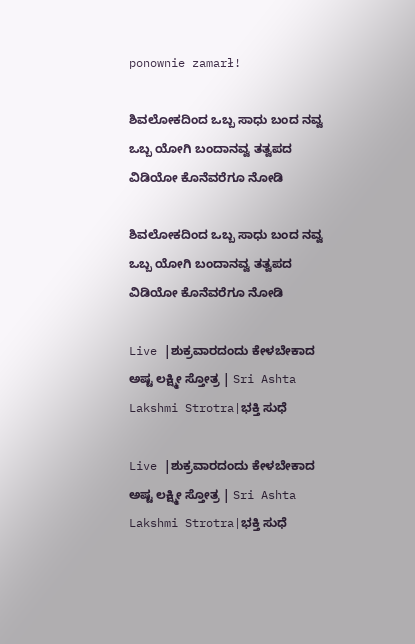ponownie zamarł!

ಶಿವಲೋಕದಿಂದ ಒಬ್ಬ ಸಾಧು ಬಂದ ನವ್ವ ಒಬ್ಬ ಯೋಗಿ ಬಂದಾನವ್ವ ತತ್ವಪದ ವಿಡಿಯೋ ಕೊನೆವರೆಗೂ ನೋಡಿ

ಶಿವಲೋಕದಿಂದ ಒಬ್ಬ ಸಾಧು ಬಂದ ನವ್ವ ಒಬ್ಬ ಯೋಗಿ ಬಂದಾನವ್ವ ತತ್ವಪದ ವಿಡಿಯೋ ಕೊನೆವರೆಗೂ ನೋಡಿ

Live |ಶುಕ್ರವಾರದಂದು ಕೇಳಬೇಕಾದ ಅಷ್ಟ ಲಕ್ಷ್ಮೀ ಸ್ತೋತ್ರ | Sri Ashta Lakshmi Strotra|ಭಕ್ತಿ ಸುಧೆ

Live |ಶುಕ್ರವಾರದಂದು ಕೇಳಬೇಕಾದ ಅಷ್ಟ ಲಕ್ಷ್ಮೀ ಸ್ತೋತ್ರ | Sri Ashta Lakshmi Strotra|ಭಕ್ತಿ ಸುಧೆ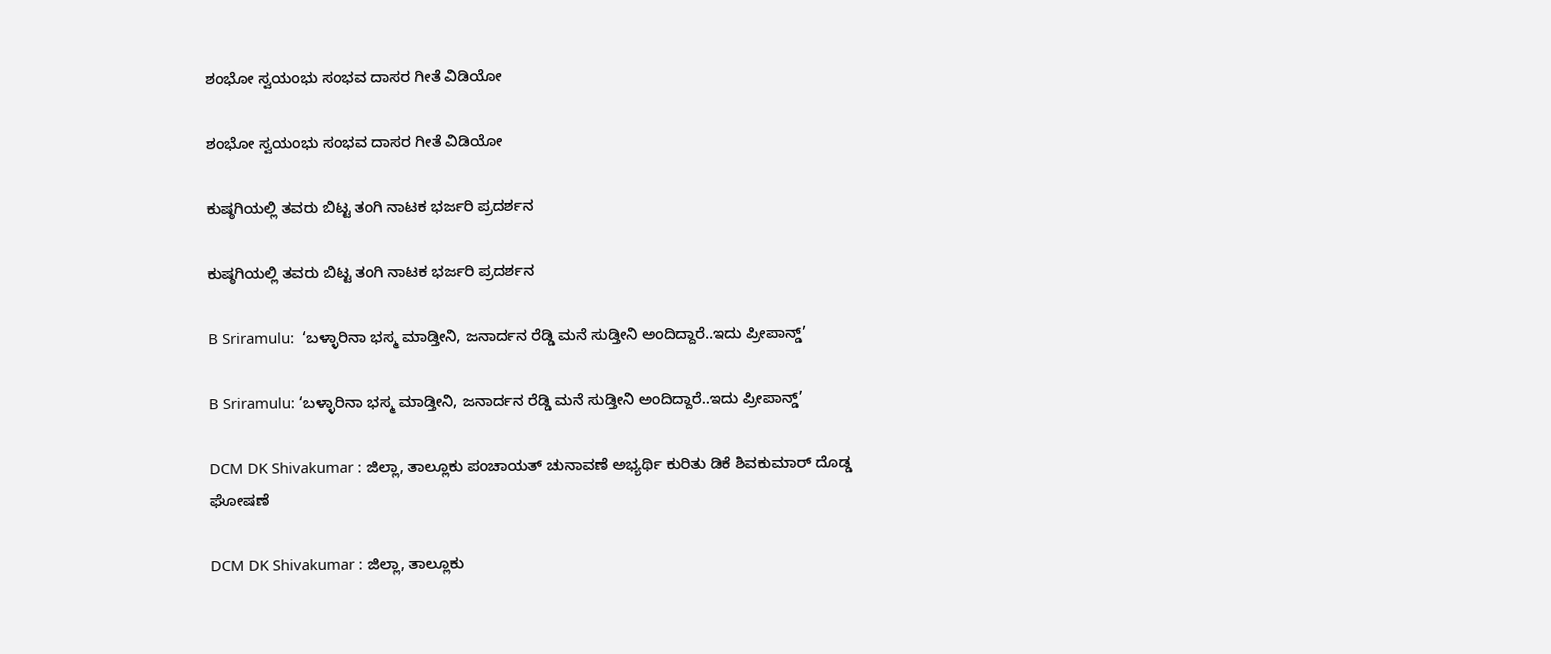ಶಂಭೋ ಸ್ವಯಂಭು ಸಂಭವ ದಾಸರ ಗೀತೆ ವಿಡಿಯೋ

ಶಂಭೋ ಸ್ವಯಂಭು ಸಂಭವ ದಾಸರ ಗೀತೆ ವಿಡಿಯೋ

ಕುಷ್ಠಗಿಯಲ್ಲಿ ತವರು ಬಿಟ್ಟ ತಂಗಿ ನಾಟಕ ಭರ್ಜರಿ ಪ್ರದರ್ಶನ

ಕುಷ್ಠಗಿಯಲ್ಲಿ ತವರು ಬಿಟ್ಟ ತಂಗಿ ನಾಟಕ ಭರ್ಜರಿ ಪ್ರದರ್ಶನ

B Sriramulu:  ‘ಬಳ್ಳಾರಿನಾ ಭಸ್ಮ ಮಾಡ್ತೀನಿ, ಜನಾರ್ದನ ರೆಡ್ಡಿ ಮನೆ ಸುಡ್ತೀನಿ ಅಂದಿದ್ದಾರೆ..ಇದು ಪ್ರೀಪಾನ್ಡ್’

B Sriramulu: ‘ಬಳ್ಳಾರಿನಾ ಭಸ್ಮ ಮಾಡ್ತೀನಿ, ಜನಾರ್ದನ ರೆಡ್ಡಿ ಮನೆ ಸುಡ್ತೀನಿ ಅಂದಿದ್ದಾರೆ..ಇದು ಪ್ರೀಪಾನ್ಡ್’

DCM DK Shivakumar : ಜಿಲ್ಲಾ, ತಾಲ್ಲೂಕು ಪಂಚಾಯತ್ ಚುನಾವಣೆ ಅಭ್ಯರ್ಥಿ ಕುರಿತು ಡಿಕೆ ಶಿವಕುಮಾರ್ ದೊಡ್ಡ ಘೋಷಣೆ

DCM DK Shivakumar : ಜಿಲ್ಲಾ, ತಾಲ್ಲೂಕು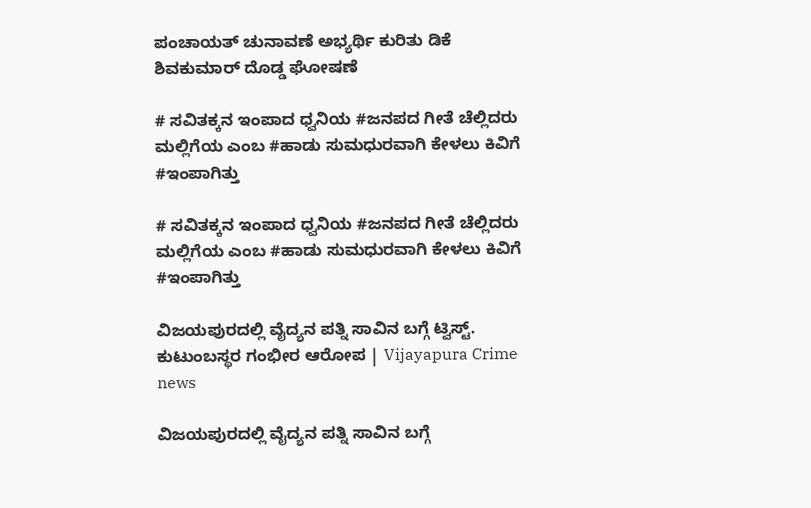ಪಂಚಾಯತ್ ಚುನಾವಣೆ ಅಭ್ಯರ್ಥಿ ಕುರಿತು ಡಿಕೆ ಶಿವಕುಮಾರ್ ದೊಡ್ಡ ಘೋಷಣೆ

# ಸವಿತಕ್ಕನ ಇಂಪಾದ ಧ್ವನಿಯ #ಜನಪದ ಗೀತೆ ಚೆಲ್ಲಿದರು ಮಲ್ಲಿಗೆಯ ಎಂಬ #ಹಾಡು ಸುಮಧುರವಾಗಿ ಕೇಳಲು ಕಿವಿಗೆ #ಇಂಪಾಗಿತ್ತು

# ಸವಿತಕ್ಕನ ಇಂಪಾದ ಧ್ವನಿಯ #ಜನಪದ ಗೀತೆ ಚೆಲ್ಲಿದರು ಮಲ್ಲಿಗೆಯ ಎಂಬ #ಹಾಡು ಸುಮಧುರವಾಗಿ ಕೇಳಲು ಕಿವಿಗೆ #ಇಂಪಾಗಿತ್ತು

ವಿಜಯಪುರದಲ್ಲಿ ವೈದ್ಯನ ಪತ್ನಿ ಸಾವಿನ ಬಗ್ಗೆ ಟ್ವಿಸ್ಟ್. ಕುಟುಂಬಸ್ಥರ ಗಂಭೀರ ಆರೋಪ | Vijayapura Crime news

ವಿಜಯಪುರದಲ್ಲಿ ವೈದ್ಯನ ಪತ್ನಿ ಸಾವಿನ ಬಗ್ಗೆ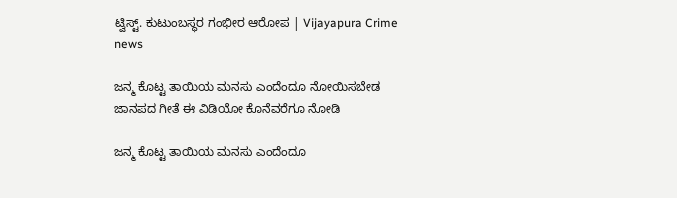ಟ್ವಿಸ್ಟ್. ಕುಟುಂಬಸ್ಥರ ಗಂಭೀರ ಆರೋಪ | Vijayapura Crime news

ಜನ್ಮ ಕೊಟ್ಟ ತಾಯಿಯ ಮನಸು ಎಂದೆಂದೂ ನೋಯಿಸಬೇಡ ಜಾನಪದ ಗೀತೆ ಈ ವಿಡಿಯೋ ಕೊನೆವರೆಗೂ ನೋಡಿ

ಜನ್ಮ ಕೊಟ್ಟ ತಾಯಿಯ ಮನಸು ಎಂದೆಂದೂ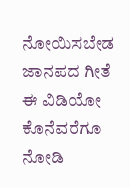ನೋಯಿಸಬೇಡ ಜಾನಪದ ಗೀತೆ ಈ ವಿಡಿಯೋ ಕೊನೆವರೆಗೂ ನೋಡಿ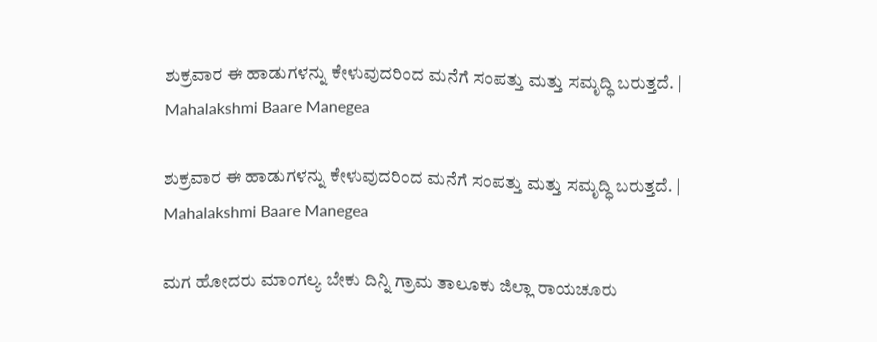ಶುಕ್ರವಾರ ಈ ಹಾಡುಗಳನ್ನು ಕೇಳುವುದರಿಂದ ಮನೆಗೆ ಸಂಪತ್ತು ಮತ್ತು ಸಮೃದ್ಧಿ ಬರುತ್ತದೆ. | Mahalakshmi Baare Manegea

ಶುಕ್ರವಾರ ಈ ಹಾಡುಗಳನ್ನು ಕೇಳುವುದರಿಂದ ಮನೆಗೆ ಸಂಪತ್ತು ಮತ್ತು ಸಮೃದ್ಧಿ ಬರುತ್ತದೆ. | Mahalakshmi Baare Manegea

ಮಗ ಹೋದರು ಮಾಂಗಲ್ಯ ಬೇಕು ದಿನ್ನಿ ಗ್ರಾಮ ತಾಲೂಕು ಜಿಲ್ಲಾ ರಾಯಚೂರು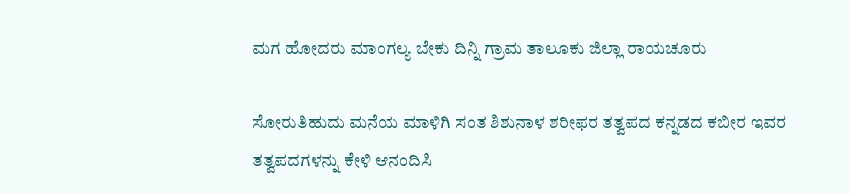ಮಗ ಹೋದರು ಮಾಂಗಲ್ಯ ಬೇಕು ದಿನ್ನಿ ಗ್ರಾಮ ತಾಲೂಕು ಜಿಲ್ಲಾ ರಾಯಚೂರು

ಸೋರುತಿಹುದು ಮನೆಯ ಮಾಳಿಗಿ ಸಂತ ಶಿಶುನಾಳ ಶರೀಫರ ತತ್ವಪದ ಕನ್ನಡದ ಕಬೀರ ಇವರ ತತ್ವಪದಗಳನ್ನು ಕೇಳಿ ಆನಂದಿಸಿ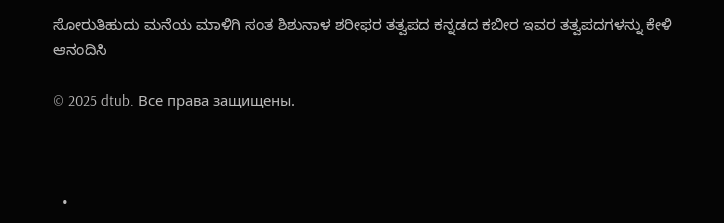ಸೋರುತಿಹುದು ಮನೆಯ ಮಾಳಿಗಿ ಸಂತ ಶಿಶುನಾಳ ಶರೀಫರ ತತ್ವಪದ ಕನ್ನಡದ ಕಬೀರ ಇವರ ತತ್ವಪದಗಳನ್ನು ಕೇಳಿ ಆನಂದಿಸಿ

© 2025 dtub. Все права защищены.



  •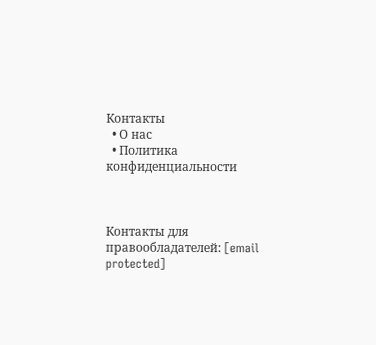Контакты
  • О нас
  • Политика конфиденциальности



Контакты для правообладателей: [email protected]